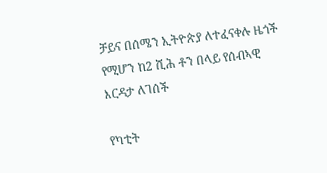ቻይና በሰሜን ኢትዮጵያ ለተፈናቀሉ ዜጎች የሚሆን ከ2 ሺሕ ቶን በላይ የሰብኣዊ እርዳታ ለገሰች

የካቲት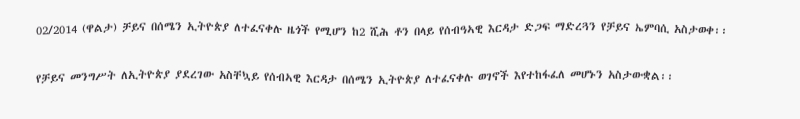02/2014 (ዋልታ) ቻይና በሰሜን ኢትዮጵያ ለተፈናቀሉ ዜጎች የሚሆን ከ2 ሺሕ ቶን በላይ የሰብዓኣዊ እርዳታ ድጋፍ ማድረጓን የቻይና ኤምባሲ አስታወቀ፡፡

የቻይና መንግሥት ለኢትዮጵያ ያደረገው አስቸኳይ የሰብኣዊ እርዳታ በሰሜን ኢትዮጵያ ለተፈናቀሉ ወገኖች እየተከፋፈለ መሆኑን አስታውቋል፡፡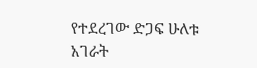የተደረገው ድጋፍ ሁለቱ አገራት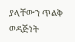ያላቸውን ጥልቅ ወዳጅነት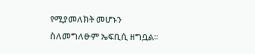የሚያመለክት መሆኑን ስለመግለፁም ኤፍቢሲ ዘግቧል፡፡